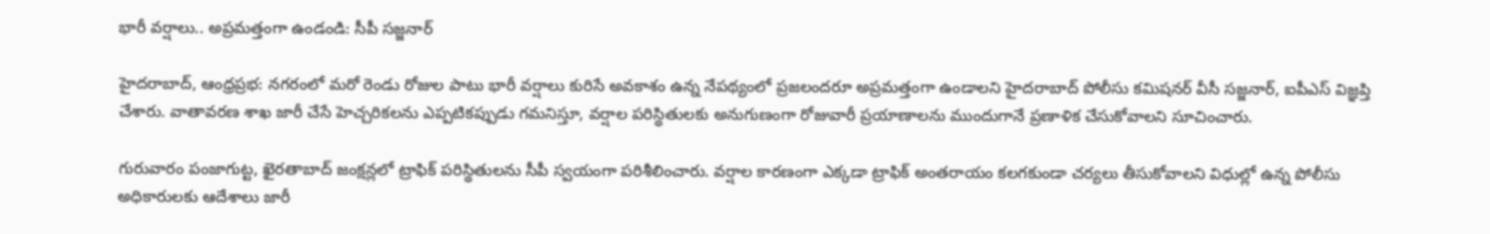భారీ వర్షాలు.. అప్రమత్తంగా ఉండండి: సీపీ సజ్జనార్

హైదరాబాద్, ఆంధ్రప్రభ: నగరంలో మరో రెండు రోజుల పాటు భారీ వర్షాలు కురిసే అవకాశం ఉన్న నేపథ్యంలో ప్రజలందరూ అప్రమత్తంగా ఉండాలని హైదరాబాద్ పోలీసు కమిషనర్ వీసీ సజ్జనార్, ఐపీఎస్ విజ్ఞప్తి చేశారు. వాతావరణ శాఖ జారీ చేసే హెచ్చరికలను ఎప్పటికప్పుడు గమనిస్తూ, వర్షాల పరిస్థితులకు అనుగుణంగా రోజువారీ ప్రయాణాలను ముందుగానే ప్రణాళిక చేసుకోవాలని సూచించారు.

గురువారం పంజాగుట్ట, ఖైరతాబాద్ జంక్షన్లలో ట్రాఫిక్ పరిస్థితులను సీపీ స్వయంగా పరిశీలించారు. వర్షాల కారణంగా ఎక్కడా ట్రాఫిక్ అంతరాయం కలగకుండా చర్యలు తీసుకోవాలని విధుల్లో ఉన్న పోలీసు అధికారులకు ఆదేశాలు జారీ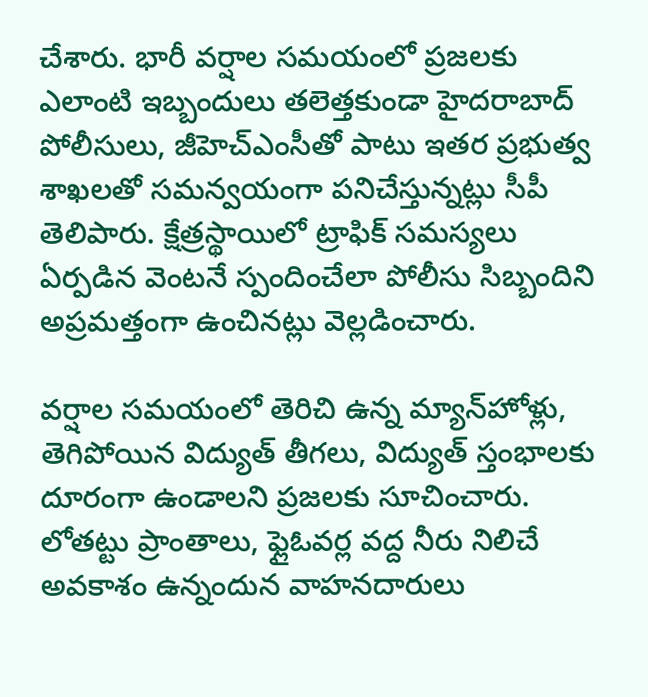చేశారు. భారీ వర్షాల సమయంలో ప్రజలకు ఎలాంటి ఇబ్బందులు తలెత్తకుండా హైదరాబాద్ పోలీసులు, జీహెచ్‌ఎంసీతో పాటు ఇతర ప్రభుత్వ శాఖలతో సమన్వయంగా పనిచేస్తున్నట్లు సీపీ తెలిపారు. క్షేత్రస్థాయిలో ట్రాఫిక్ సమస్యలు ఏర్పడిన వెంటనే స్పందించేలా పోలీసు సిబ్బందిని అప్రమత్తంగా ఉంచినట్లు వెల్లడించారు.

వర్షాల సమయంలో తెరిచి ఉన్న మ్యాన్‌హోళ్లు, తెగిపోయిన విద్యుత్ తీగలు, విద్యుత్ స్తంభాలకు దూరంగా ఉండాలని ప్రజలకు సూచించారు. లోతట్టు ప్రాంతాలు, ఫ్లైఓవర్ల వద్ద నీరు నిలిచే అవకాశం ఉన్నందున వాహనదారులు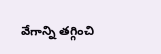వేగాన్ని తగ్గించి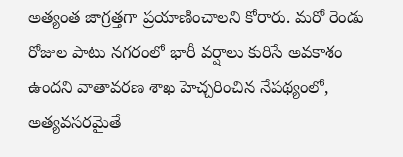అత్యంత జాగ్రత్తగా ప్రయాణించాలని కోరారు. మరో రెండు రోజుల పాటు నగరంలో భారీ వర్షాలు కురిసే అవకాశం ఉందని వాతావరణ శాఖ హెచ్చరించిన నేపథ్యంలో, అత్యవసరమైతే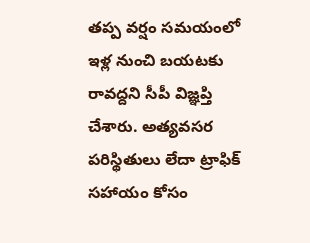తప్ప వర్షం సమయంలో ఇళ్ల నుంచి బయటకు రావద్దని సీపీ విజ్ఞప్తి చేశారు. అత్యవసర పరిస్థితులు లేదా ట్రాఫిక్ సహాయం కోసం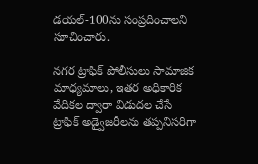డయల్-100ను సంప్రదించాలని సూచించారు.

నగర ట్రాఫిక్ పోలీసులు సామాజిక మాధ్యమాలు, ఇతర అధికారిక వేదికల ద్వారా విడుదల చేసే ట్రాఫిక్ అడ్వైజరీలను తప్పనిసరిగా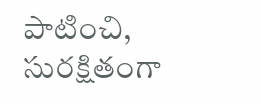పాటించి, సురక్షితంగా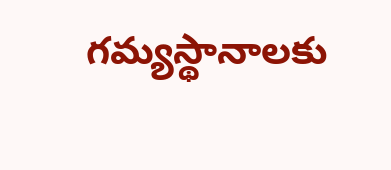గమ్యస్థానాలకు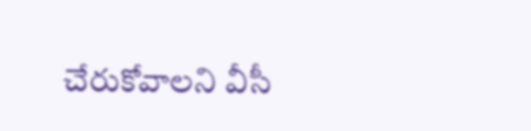చేరుకోవాలని వీసీ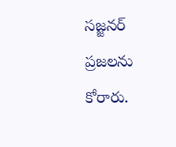సజ్జనర్ ప్రజలను కోరారు.